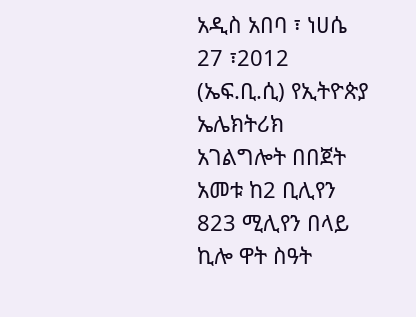አዲስ አበባ ፣ ነሀሴ 27 ፣2012 (ኤፍ.ቢ.ሲ) የኢትዮጵያ ኤሌክትሪክ አገልግሎት በበጀት አመቱ ከ2 ቢሊየን 823 ሚሊየን በላይ ኪሎ ዋት ስዓት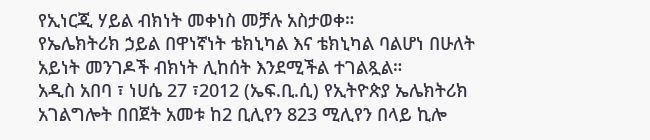የኢነርጂ ሃይል ብክነት መቀነስ መቻሉ አስታወቀ።
የኤሌክትሪክ ኃይል በዋነኛነት ቴክኒካል እና ቴክኒካል ባልሆነ በሁለት አይነት መንገዶች ብክነት ሊከሰት እንደሚችል ተገልጿል።
አዲስ አበባ ፣ ነሀሴ 27 ፣2012 (ኤፍ.ቢ.ሲ) የኢትዮጵያ ኤሌክትሪክ አገልግሎት በበጀት አመቱ ከ2 ቢሊየን 823 ሚሊየን በላይ ኪሎ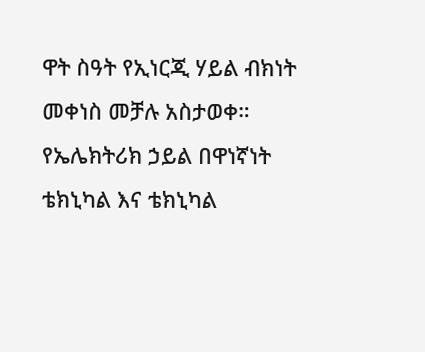ዋት ስዓት የኢነርጂ ሃይል ብክነት መቀነስ መቻሉ አስታወቀ።
የኤሌክትሪክ ኃይል በዋነኛነት ቴክኒካል እና ቴክኒካል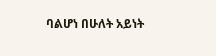ባልሆነ በሁለት አይነት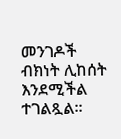መንገዶች ብክነት ሊከሰት እንደሚችል ተገልጿል።